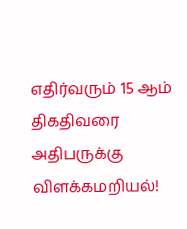எதிர்வரும் 15 ஆம் திகதிவரை அதிபருக்கு விளக்கமறியல்!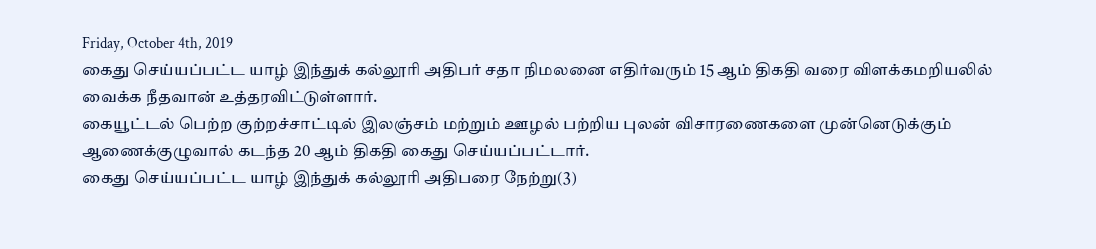Friday, October 4th, 2019
கைது செய்யப்பட்ட யாழ் இந்துக் கல்லூரி அதிபர் சதா நிமலனை எதிர்வரும் 15 ஆம் திகதி வரை விளக்கமறியலில் வைக்க நீதவான் உத்தரவிட்டுள்ளார்.
கையூட்டல் பெற்ற குற்றச்சாட்டில் இலஞ்சம் மற்றும் ஊழல் பற்றிய புலன் விசாரணைகளை முன்னெடுக்கும் ஆணைக்குழுவால் கடந்த 20 ஆம் திகதி கைது செய்யப்பட்டார்.
கைது செய்யப்பட்ட யாழ் இந்துக் கல்லூரி அதிபரை நேற்று(3)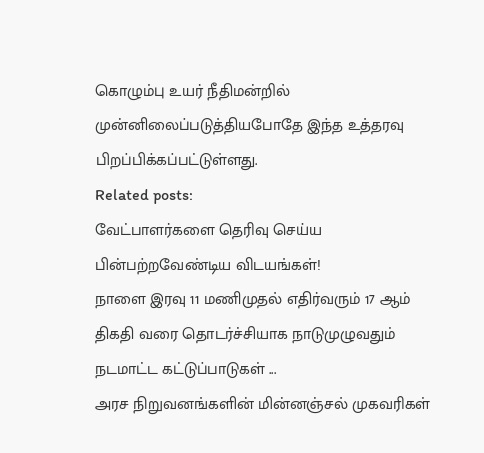கொழும்பு உயர் நீதிமன்றில் முன்னிலைப்படுத்தியபோதே இந்த உத்தரவு பிறப்பிக்கப்பட்டுள்ளது.
Related posts:
வேட்பாளர்களை தெரிவு செய்ய பின்பற்றவேண்டிய விடயங்கள்!
நாளை இரவு 11 மணிமுதல் எதிர்வரும் 17 ஆம் திகதி வரை தொடர்ச்சியாக நாடுமுழுவதும் நடமாட்ட கட்டுப்பாடுகள் ...
அரச நிறுவனங்களின் மின்னஞ்சல் முகவரிகள்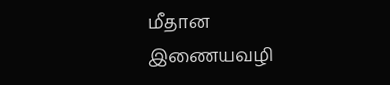மீதான இணையவழி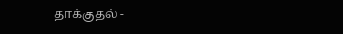தாக்குதல் -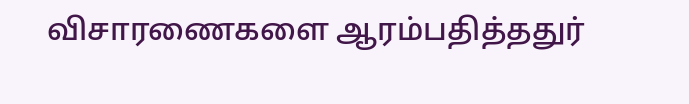விசாரணைகளை ஆரம்பதித்ததுர்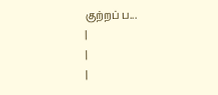குற்றப் ப...
|
|
|